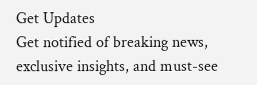Get Updates
Get notified of breaking news, exclusive insights, and must-see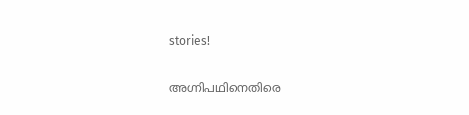stories!

അഗ്നിപഥിനെതിരെ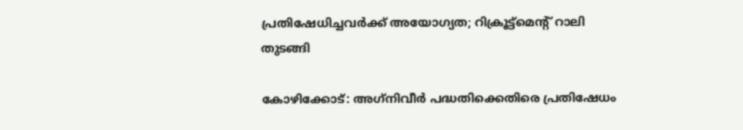പ്രതിഷേധിച്ചവര്‍ക്ക് അയോഗ്യത; റിക്രൂട്ട്‌മെന്റ് റാലി തുടങ്ങി

കോഴിക്കോട്: അഗ്‌നിവീര്‍ പദ്ധതിക്കെതിരെ പ്രതിഷേധം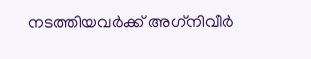നടത്തിയവര്‍ക്ക് അഗ്‌നിവീര്‍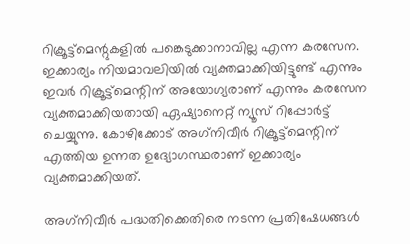റിക്രൂട്ട്‌മെന്റുകളില്‍ പങ്കെടുക്കാനാവില്ല എന്ന കരസേന. ഇക്കാര്യം നിയമാവലിയില്‍ വ്യക്തമാക്കിയിട്ടുണ്ട് എന്നും ഇവര്‍ റിക്രൂട്ട്‌മെന്റിന് അയോഗ്യരാണ് എന്നും കരസേന വ്യക്തമാക്കിയതായി ഏഷ്യാനെറ്റ് ന്യൂസ് റിപ്പോര്‍ട്ട് ചെയ്യുന്നു. കോഴിക്കോട് അഗ്‌നിവീര്‍ റിക്രൂട്ട്‌മെന്റിന് എത്തിയ ഉന്നത ഉദ്യോഗസ്ഥരാണ് ഇക്കാര്യം വ്യക്തമാക്കിയത്.

അഗ്‌നിവീര്‍ പദ്ധതിക്കെതിരെ നടന്ന പ്രതിഷേധങ്ങള്‍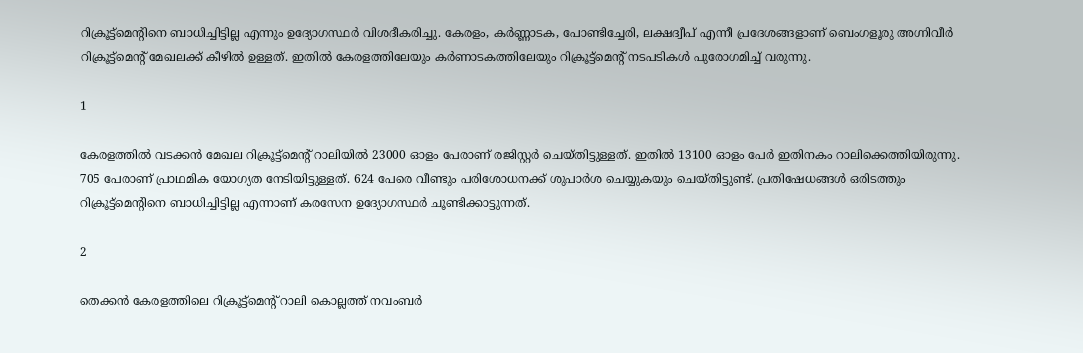റിക്രൂട്ട്‌മെന്റിനെ ബാധിച്ചിട്ടില്ല എന്നും ഉദ്യോഗസ്ഥര്‍ വിശദീകരിച്ചു. കേരളം, കര്‍ണ്ണാടക, പോണ്ടിച്ചേരി, ലക്ഷദ്വീപ് എന്നീ പ്രദേശങ്ങളാണ് ബെംഗളൂരു അഗ്നിവീര്‍ റിക്രൂട്ട്‌മെന്റ് മേഖലക്ക് കീഴില്‍ ഉള്ളത്. ഇതില്‍ കേരളത്തിലേയും കര്‍ണാടകത്തിലേയും റിക്രൂട്ട്‌മെന്റ് നടപടികള്‍ പുരോഗമിച്ച് വരുന്നു.

1

കേരളത്തില്‍ വടക്കന്‍ മേഖല റിക്രൂട്ട്‌മെന്റ് റാലിയില്‍ 23000 ഓളം പേരാണ് രജിസ്റ്റര്‍ ചെയ്തിട്ടുള്ളത്. ഇതില്‍ 13100 ഓളം പേര്‍ ഇതിനകം റാലിക്കെത്തിയിരുന്നു. 705 പേരാണ് പ്രാഥമിക യോഗ്യത നേടിയിട്ടുള്ളത്. 624 പേരെ വീണ്ടും പരിശോധനക്ക് ശുപാര്‍ശ ചെയ്യുകയും ചെയ്തിട്ടുണ്ട്. പ്രതിഷേധങ്ങള്‍ ഒരിടത്തും റിക്രൂട്ട്‌മെന്റിനെ ബാധിച്ചിട്ടില്ല എന്നാണ് കരസേന ഉദ്യോഗസ്ഥര്‍ ചൂണ്ടിക്കാട്ടുന്നത്.

2

തെക്കന്‍ കേരളത്തിലെ റിക്രൂട്ട്‌മെന്റ് റാലി കൊല്ലത്ത് നവംബര്‍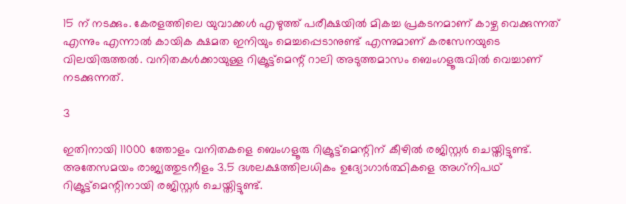15 ന് നടക്കും. കേരളത്തിലെ യുവാക്കള്‍ എഴുത്ത് പരീക്ഷയില്‍ മികച്ച പ്രകടനമാണ് കാഴ്ച വെക്കുന്നത് എന്നും എന്നാല്‍ കായിക ക്ഷമത ഇനിയും മെച്ചപ്പെടാനുണ്ട് എന്നുമാണ് കരസേനയുടെ വിലയിരുത്തല്‍. വനിതകള്‍ക്കായുള്ള റിക്രൂട്ട്‌മെന്റ് റാലി അടുത്തമാസം ബെംഗളൂരുവില്‍ വെച്ചാണ് നടക്കുന്നത്.

3

ഇതിനായി 11000 ത്തോളം വനിതകളെ ബെംഗളൂരു റിക്രൂട്ട്‌മെന്റിന് കീഴില്‍ രജിസ്റ്റര്‍ ചെയ്തിട്ടുണ്ട്. അതേസമയം രാജ്യത്തുടനീളം 3.5 ദശലക്ഷത്തിലധികം ഉദ്യോഗാര്‍ത്ഥികളെ അഗ്‌നിപഥ് റിക്രൂട്ട്മെന്റിനായി രജിസ്റ്റര്‍ ചെയ്തിട്ടുണ്ട്.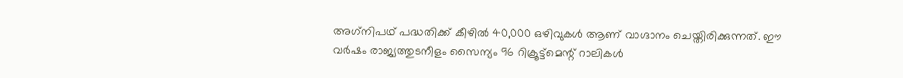അഗ്‌നിപഥ് പദ്ധതിക്ക് കീഴില്‍ 40,000 ഒഴിവുകള്‍ ആണ് വാഗ്ദാനം ചെയ്തിരിക്കുന്നത്. ഈ വര്‍ഷം രാജ്യത്തുടനീളം സൈന്യം 96 റിക്രൂട്ട്മെന്റ് റാലികള്‍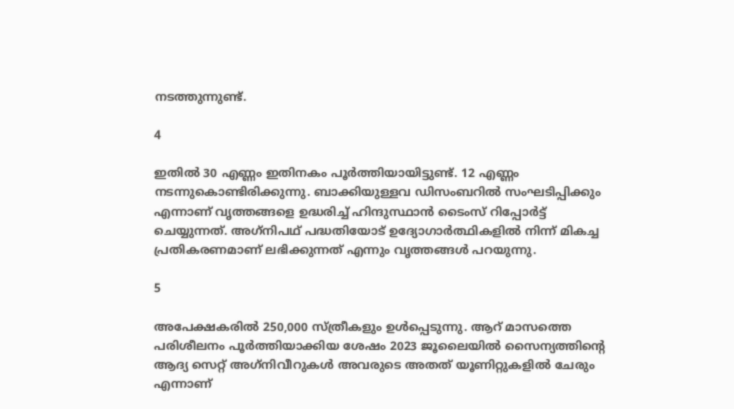നടത്തുന്നുണ്ട്.

4

ഇതില്‍ 30 എണ്ണം ഇതിനകം പൂര്‍ത്തിയായിട്ടുണ്ട്. 12 എണ്ണം നടന്നുകൊണ്ടിരിക്കുന്നു. ബാക്കിയുള്ളവ ഡിസംബറില്‍ സംഘടിപ്പിക്കും എന്നാണ് വൃത്തങ്ങളെ ഉദ്ധരിച്ച് ഹിന്ദുസ്ഥാന്‍ ടൈംസ് റിപ്പോര്‍ട്ട് ചെയ്യുന്നത്. അഗ്‌നിപഥ് പദ്ധതിയോട് ഉദ്യോഗാര്‍ത്ഥികളില്‍ നിന്ന് മികച്ച പ്രതികരണമാണ് ലഭിക്കുന്നത് എന്നും വൃത്തങ്ങള്‍ പറയുന്നു.

5

അപേക്ഷകരില്‍ 250,000 സ്ത്രീകളും ഉള്‍പ്പെടുന്നു. ആറ് മാസത്തെ പരിശീലനം പൂര്‍ത്തിയാക്കിയ ശേഷം 2023 ജൂലൈയില്‍ സൈന്യത്തിന്റെ ആദ്യ സെറ്റ് അഗ്‌നിവീറുകള്‍ അവരുടെ അതത് യൂണിറ്റുകളില്‍ ചേരും എന്നാണ്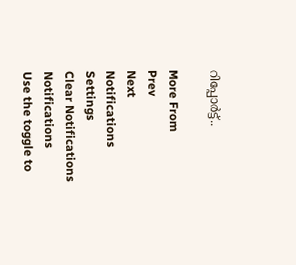റിപ്പോര്‍ട്ട്..

More From
Prev
Next
Notifications
Settings
Clear Notifications
Notifications
Use the toggle to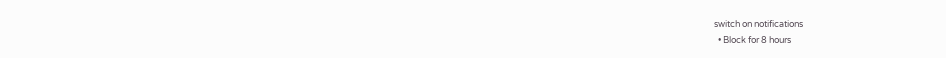switch on notifications
  • Block for 8 hours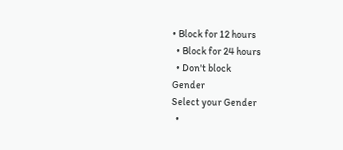• Block for 12 hours
  • Block for 24 hours
  • Don't block
Gender
Select your Gender
  •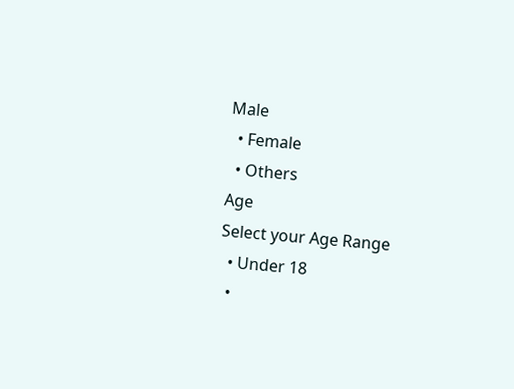Male
  • Female
  • Others
Age
Select your Age Range
  • Under 18
  •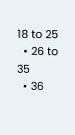18 to 25
  • 26 to 35
  • 36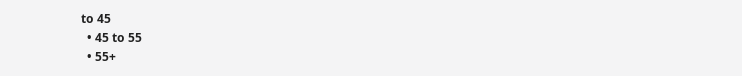to 45
  • 45 to 55
  • 55+